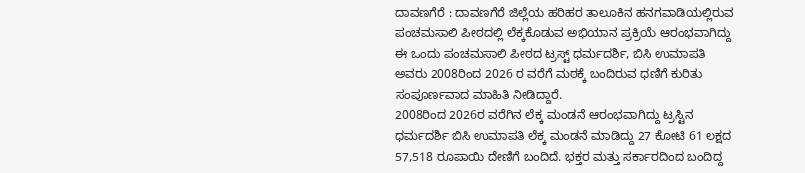ದಾವಣಗೆರೆ : ದಾವಣಗೆರೆ ಜಿಲ್ಲೆಯ ಹರಿಹರ ತಾಲೂಕಿನ ಹನಗವಾಡಿಯಲ್ಲಿರುವ ಪಂಚಮಸಾಲಿ ಪೀಠದಲ್ಲಿ ಲೆಕ್ಕಕೊಡುವ ಅಭಿಯಾನ ಪ್ರಕ್ರಿಯೆ ಆರಂಭವಾಗಿದ್ದು ಈ ಒಂದು ಪಂಚಮಸಾಲಿ ಪೀಠದ ಟ್ರಸ್ಟ್ ಧರ್ಮದರ್ಶಿ, ಬಿಸಿ ಉಮಾಪತಿ ಅವರು 2008ರಿಂದ 2026 ರ ವರೆಗೆ ಮಠಕ್ಕೆ ಬಂದಿರುವ ಧಣಿಗೆ ಕುರಿತು ಸಂಪೂರ್ಣವಾದ ಮಾಹಿತಿ ನೀಡಿದ್ದಾರೆ.
2008ರಿಂದ 2026ರ ವರೆಗಿನ ಲೆಕ್ಕ ಮಂಡನೆ ಆರಂಭವಾಗಿದ್ದು ಟ್ರಸ್ಟಿನ ಧರ್ಮದರ್ಶಿ ಬಿಸಿ ಉಮಾಪತಿ ಲೆಕ್ಕ ಮಂಡನೆ ಮಾಡಿದ್ದು 27 ಕೋಟಿ 61 ಲಕ್ಷದ 57,518 ರೂಪಾಯಿ ದೇಣಿಗೆ ಬಂದಿದೆ. ಭಕ್ತರ ಮತ್ತು ಸರ್ಕಾರದಿಂದ ಬಂದಿದ್ದ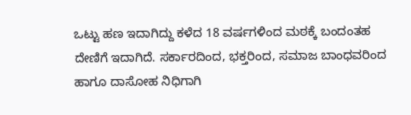ಒಟ್ಟು ಹಣ ಇದಾಗಿದ್ದು ಕಳೆದ 18 ವರ್ಷಗಳಿಂದ ಮಠಕ್ಕೆ ಬಂದಂತಹ ದೇಣಿಗೆ ಇದಾಗಿದೆ. ಸರ್ಕಾರದಿಂದ, ಭಕ್ತರಿಂದ, ಸಮಾಜ ಬಾಂಧವರಿಂದ ಹಾಗೂ ದಾಸೋಹ ನಿಧಿಗಾಗಿ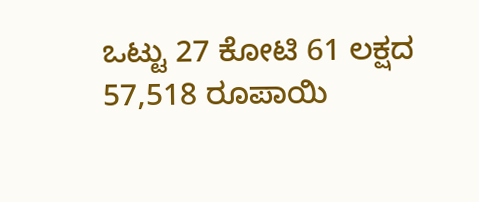ಒಟ್ಟು 27 ಕೋಟಿ 61 ಲಕ್ಷದ 57,518 ರೂಪಾಯಿ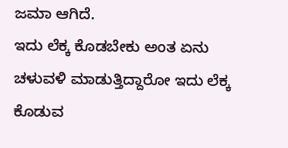ಜಮಾ ಆಗಿದೆ.
ಇದು ಲೆಕ್ಕ ಕೊಡಬೇಕು ಅಂತ ಏನು ಚಳುವಳಿ ಮಾಡುತ್ತಿದ್ದಾರೋ ಇದು ಲೆಕ್ಕ ಕೊಡುವ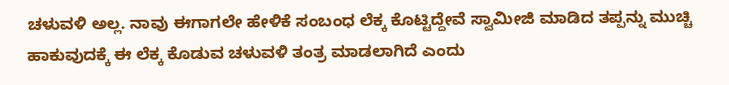ಚಳುವಳಿ ಅಲ್ಲ. ನಾವು ಈಗಾಗಲೇ ಹೇಳಿಕೆ ಸಂಬಂಧ ಲೆಕ್ಕ ಕೊಟ್ಟಿದ್ದೇವೆ ಸ್ವಾಮೀಜಿ ಮಾಡಿದ ತಪ್ಪನ್ನು ಮುಚ್ಚಿ ಹಾಕುವುದಕ್ಕೆ ಈ ಲೆಕ್ಕ ಕೊಡುವ ಚಳುವಳಿ ತಂತ್ರ ಮಾಡಲಾಗಿದೆ ಎಂದು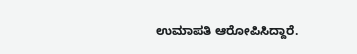ಉಮಾಪತಿ ಆರೋಪಿಸಿದ್ದಾರೆ.